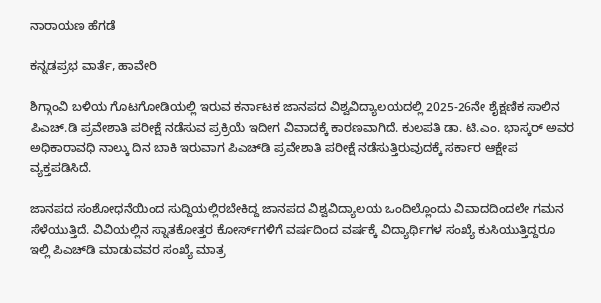ನಾರಾಯಣ ಹೆಗಡೆ

ಕನ್ನಡಪ್ರಭ ವಾರ್ತೆ, ಹಾವೇರಿ

ಶಿಗ್ಗಾಂವಿ ಬಳಿಯ ಗೊಟಗೋಡಿಯಲ್ಲಿ ಇರುವ ಕರ್ನಾಟಕ ಜಾನಪದ ವಿಶ್ವವಿದ್ಯಾಲಯದಲ್ಲಿ 2025-26ನೇ ಶೈಕ್ಷಣಿಕ ಸಾಲಿನ ಪಿಎಚ್.ಡಿ ಪ್ರವೇಶಾತಿ ಪರೀಕ್ಷೆ ನಡೆಸುವ ಪ್ರಕ್ರಿಯೆ ಇದೀಗ ವಿವಾದಕ್ಕೆ ಕಾರಣವಾಗಿದೆ. ಕುಲಪತಿ ಡಾ. ಟಿ.ಎಂ. ಭಾಸ್ಕರ್ ಅವರ ಅಧಿಕಾರಾವಧಿ ನಾಲ್ಕು ದಿನ ಬಾಕಿ ಇರುವಾಗ ಪಿಎಚ್‌ಡಿ ಪ್ರವೇಶಾತಿ ಪರೀಕ್ಷೆ ನಡೆಸುತ್ತಿರುವುದಕ್ಕೆ ಸರ್ಕಾರ ಆಕ್ಷೇಪ ವ್ಯಕ್ತಪಡಿಸಿದೆ.

ಜಾನಪದ ಸಂಶೋಧನೆಯಿಂದ ಸುದ್ದಿಯಲ್ಲಿರಬೇಕಿದ್ದ ಜಾನಪದ ವಿಶ್ವವಿದ್ಯಾಲಯ ಒಂದಿಲ್ಲೊಂದು ವಿವಾದದಿಂದಲೇ ಗಮನ ಸೆಳೆಯುತ್ತಿದೆ. ವಿವಿಯಲ್ಲಿನ ಸ್ನಾತಕೋತ್ತರ ಕೋರ್ಸ್‌ಗಳಿಗೆ ವರ್ಷದಿಂದ ವರ್ಷಕ್ಕೆ ವಿದ್ಯಾರ್ಥಿಗಳ ಸಂಖ್ಯೆ ಕುಸಿಯುತ್ತಿದ್ದರೂ ಇಲ್ಲಿ ಪಿಎಚ್‌ಡಿ ಮಾಡುವವರ ಸಂಖ್ಯೆ ಮಾತ್ರ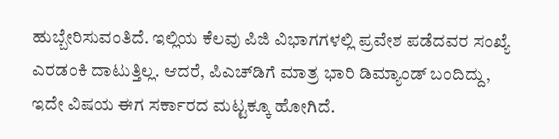ಹುಬ್ಬೇರಿಸುವಂತಿದೆ. ಇಲ್ಲಿಯ ಕೆಲವು ಪಿಜಿ ವಿಭಾಗಗಳಲ್ಲಿ ಪ್ರವೇಶ ಪಡೆದವರ ಸಂಖ್ಯೆ ಎರಡಂಕಿ ದಾಟುತ್ತಿಲ್ಲ. ಆದರೆ, ಪಿಎಚ್‌ಡಿಗೆ ಮಾತ್ರ ಭಾರಿ ಡಿಮ್ಯಾಂಡ್‌ ಬಂದಿದ್ದು, ಇದೇ ವಿಷಯ ಈಗ ಸರ್ಕಾರದ ಮಟ್ಟಕ್ಕೂ ಹೋಗಿದೆ.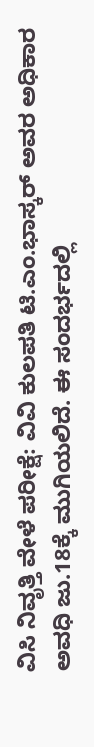ವಿಸಿ ನಿವೃತ್ತಿ ವೇಳೆ ಪರೀಕ್ಷೆ: ವಿವಿ ಕುಲಪತಿ ಟಿ.ಎಂ.ಭಾಸ್ಕರ್‌ ಅವರ ಅಧಿಕಾರ ಅವಧಿ ಜು.18ಕ್ಕೆ ಮುಗಿಯಲಿದೆ. ಈ ಸಂದರ್ಭದಲ್ಲಿ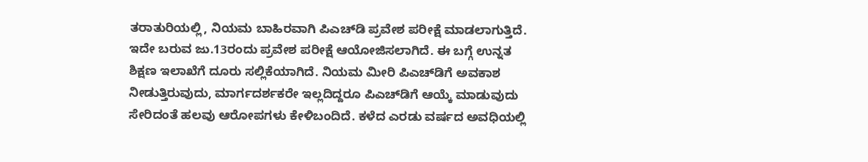ತರಾತುರಿಯಲ್ಲಿ, ನಿಯಮ ಬಾಹಿರವಾಗಿ ಪಿಎಚ್‌ಡಿ ಪ್ರವೇಶ ಪರೀಕ್ಷೆ ಮಾಡಲಾಗುತ್ತಿದೆ. ಇದೇ ಬರುವ ಜು.13ರಂದು ಪ್ರವೇಶ ಪರೀಕ್ಷೆ ಆಯೋಜಿಸಲಾಗಿದೆ. ಈ ಬಗ್ಗೆ ಉನ್ನತ ಶಿಕ್ಷಣ ಇಲಾಖೆಗೆ ದೂರು ಸಲ್ಲಿಕೆಯಾಗಿದೆ. ನಿಯಮ ಮೀರಿ ಪಿಎಚ್‌ಡಿಗೆ ಅವಕಾಶ ನೀಡುತ್ತಿರುವುದು, ಮಾರ್ಗದರ್ಶಕರೇ ಇಲ್ಲದಿದ್ದರೂ ಪಿಎಚ್‌ಡಿಗೆ ಆಯ್ಕೆ ಮಾಡುವುದು ಸೇರಿದಂತೆ ಹಲವು ಆರೋಪಗಳು ಕೇಳಿಬಂದಿದೆ. ಕಳೆದ ಎರಡು ವರ್ಷದ ಅವಧಿಯಲ್ಲಿ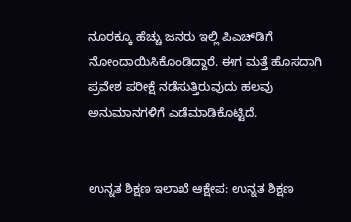ನೂರಕ್ಕೂ ಹೆಚ್ಚು ಜನರು ಇಲ್ಲಿ ಪಿಎಚ್‌ಡಿಗೆ ನೋಂದಾಯಿಸಿಕೊಂಡಿದ್ದಾರೆ. ಈಗ ಮತ್ತೆ ಹೊಸದಾಗಿ ಪ್ರವೇಶ ಪರೀಕ್ಷೆ ನಡೆಸುತ್ತಿರುವುದು ಹಲವು ಅನುಮಾನಗಳಿಗೆ ಎಡೆಮಾಡಿಕೊಟ್ಟಿದೆ.


ಉನ್ನತ ಶಿಕ್ಷಣ ಇಲಾಖೆ ಆಕ್ಷೇಪ: ಉನ್ನತ ಶಿಕ್ಷಣ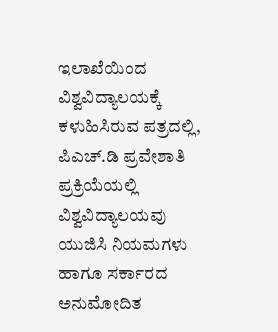ಇಲಾಖೆಯಿಂದ ವಿಶ್ವವಿದ್ಯಾಲಯಕ್ಕೆ ಕಳುಹಿಸಿರುವ ಪತ್ರದಲ್ಲಿ, ಪಿಎಚ್.ಡಿ ಪ್ರವೇಶಾತಿ ಪ್ರಕ್ರಿಯೆಯಲ್ಲಿ ವಿಶ್ವವಿದ್ಯಾಲಯವು ಯುಜಿಸಿ ನಿಯಮಗಳು ಹಾಗೂ ಸರ್ಕಾರದ ಅನುಮೋದಿತ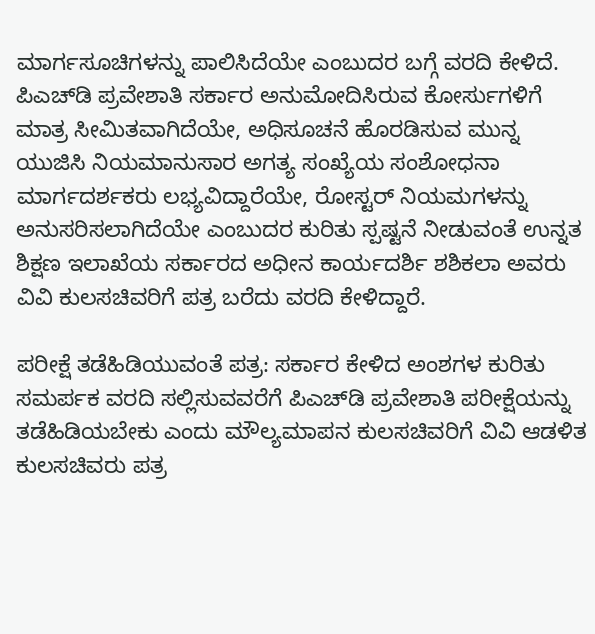ಮಾರ್ಗಸೂಚಿಗಳನ್ನು ಪಾಲಿಸಿದೆಯೇ ಎಂಬುದರ ಬಗ್ಗೆ ವರದಿ ಕೇಳಿದೆ. ಪಿಎಚ್‌ಡಿ ಪ್ರವೇಶಾತಿ ಸರ್ಕಾರ ಅನುಮೋದಿಸಿರುವ ಕೋರ್ಸುಗಳಿಗೆ ಮಾತ್ರ ಸೀಮಿತವಾಗಿದೆಯೇ, ಅಧಿಸೂಚನೆ ಹೊರಡಿಸುವ ಮುನ್ನ ಯುಜಿಸಿ ನಿಯಮಾನುಸಾರ ಅಗತ್ಯ ಸಂಖ್ಯೆಯ ಸಂಶೋಧನಾ ಮಾರ್ಗದರ್ಶಕರು ಲಭ್ಯವಿದ್ದಾರೆಯೇ, ರೋಸ್ಟರ್ ನಿಯಮಗಳನ್ನು ಅನುಸರಿಸಲಾಗಿದೆಯೇ ಎಂಬುದರ ಕುರಿತು ಸ್ಪಷ್ಟನೆ ನೀಡುವಂತೆ ಉನ್ನತ ಶಿಕ್ಷಣ ಇಲಾಖೆಯ ಸರ್ಕಾರದ ಅಧೀನ ಕಾರ್ಯದರ್ಶಿ ಶಶಿಕಲಾ ಅವರು ವಿವಿ ಕುಲಸಚಿವರಿಗೆ ಪತ್ರ ಬರೆದು ವರದಿ ಕೇಳಿದ್ದಾರೆ.

ಪರೀಕ್ಷೆ ತಡೆಹಿಡಿಯುವಂತೆ ಪತ್ರ: ಸರ್ಕಾರ ಕೇಳಿದ ಅಂಶಗಳ ಕುರಿತು ಸಮರ್ಪಕ ವರದಿ ಸಲ್ಲಿಸುವವರೆಗೆ ಪಿಎಚ್‌ಡಿ ಪ್ರವೇಶಾತಿ ಪರೀಕ್ಷೆಯನ್ನು ತಡೆಹಿಡಿಯಬೇಕು ಎಂದು ಮೌಲ್ಯಮಾಪನ ಕುಲಸಚಿವರಿಗೆ ವಿವಿ ಆಡಳಿತ ಕುಲಸಚಿವರು ಪತ್ರ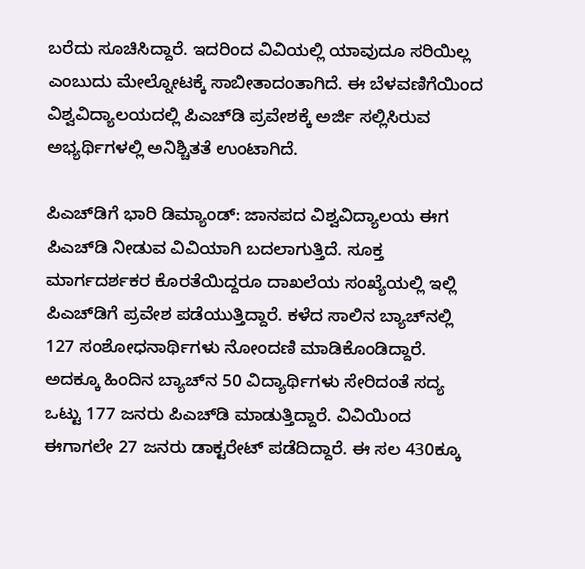ಬರೆದು ಸೂಚಿಸಿದ್ದಾರೆ. ಇದರಿಂದ ವಿವಿಯಲ್ಲಿ ಯಾವುದೂ ಸರಿಯಿಲ್ಲ ಎಂಬುದು ಮೇಲ್ನೋಟಕ್ಕೆ ಸಾಬೀತಾದಂತಾಗಿದೆ. ಈ ಬೆಳವಣಿಗೆಯಿಂದ ವಿಶ್ವವಿದ್ಯಾಲಯದಲ್ಲಿ ಪಿಎಚ್‌ಡಿ ಪ್ರವೇಶಕ್ಕೆ ಅರ್ಜಿ ಸಲ್ಲಿಸಿರುವ ಅಭ್ಯರ್ಥಿಗಳಲ್ಲಿ ಅನಿಶ್ಚಿತತೆ ಉಂಟಾಗಿದೆ.

ಪಿಎಚ್‌ಡಿಗೆ ಭಾರಿ ಡಿಮ್ಯಾಂಡ್‌: ಜಾನಪದ ವಿಶ್ವವಿದ್ಯಾಲಯ ಈಗ ಪಿಎಚ್‌ಡಿ ನೀಡುವ ವಿವಿಯಾಗಿ ಬದಲಾಗುತ್ತಿದೆ. ಸೂಕ್ತ ಮಾರ್ಗದರ್ಶಕರ ಕೊರತೆಯಿದ್ದರೂ ದಾಖಲೆಯ ಸಂಖ್ಯೆಯಲ್ಲಿ ಇಲ್ಲಿ ಪಿಎಚ್‌ಡಿಗೆ ಪ್ರವೇಶ ಪಡೆಯುತ್ತಿದ್ದಾರೆ. ಕಳೆದ ಸಾಲಿನ ಬ್ಯಾಚ್‌ನಲ್ಲಿ 127 ಸಂಶೋಧನಾರ್ಥಿಗಳು ನೋಂದಣಿ ಮಾಡಿಕೊಂಡಿದ್ದಾರೆ. ಅದಕ್ಕೂ ಹಿಂದಿನ ಬ್ಯಾಚ್‌ನ 50 ವಿದ್ಯಾರ್ಥಿಗಳು ಸೇರಿದಂತೆ ಸದ್ಯ ಒಟ್ಟು 177 ಜನರು ಪಿಎಚ್‌ಡಿ ಮಾಡುತ್ತಿದ್ದಾರೆ. ವಿವಿಯಿಂದ ಈಗಾಗಲೇ 27 ಜನರು ಡಾಕ್ಟರೇಟ್‌ ಪಡೆದಿದ್ದಾರೆ. ಈ ಸಲ 430ಕ್ಕೂ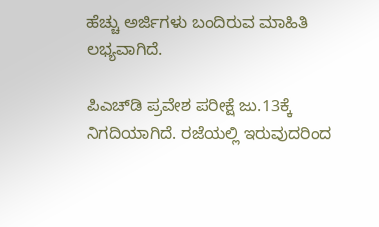ಹೆಚ್ಚು ಅರ್ಜಿಗಳು ಬಂದಿರುವ ಮಾಹಿತಿ ಲಭ್ಯವಾಗಿದೆ.

ಪಿಎಚ್‌ಡಿ ಪ್ರವೇಶ ಪರೀಕ್ಷೆ ಜು.13ಕ್ಕೆ ನಿಗದಿಯಾಗಿದೆ. ರಜೆಯಲ್ಲಿ ಇರುವುದರಿಂದ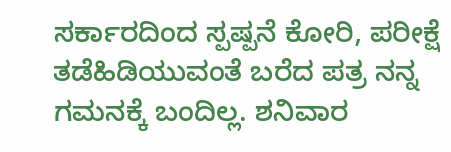ಸರ್ಕಾರದಿಂದ ಸ್ಪಷ್ಪನೆ ಕೋರಿ, ಪರೀಕ್ಷೆ ತಡೆಹಿಡಿಯುವಂತೆ ಬರೆದ ಪತ್ರ ನನ್ನ ಗಮನಕ್ಕೆ ಬಂದಿಲ್ಲ. ಶನಿವಾರ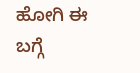ಹೋಗಿ ಈ ಬಗ್ಗೆ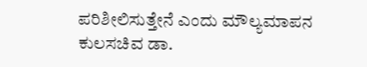ಪರಿಶೀಲಿಸುತ್ತೇನೆ ಎಂದು ಮೌಲ್ಯಮಾಪನ ಕುಲಸಚಿವ ಡಾ.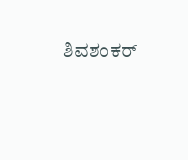ಶಿವಶಂಕರ್‌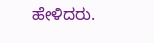ಹೇಳಿದರು.